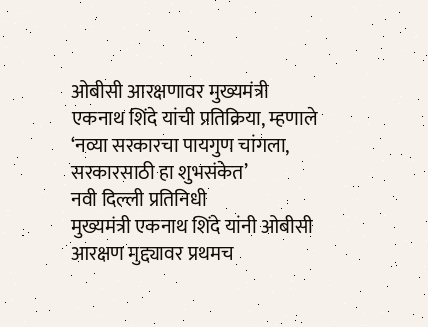ओबीसी आरक्षणावर मुख्यमंत्री एकनाथ शिंदे यांची प्रतिक्रिया, म्हणाले ‘नव्या सरकारचा पायगुण चांगला, सरकारसाठी हा शुभसंकेत’
नवी दिल्ली प्रतिनिधी
मुख्यमंत्री एकनाथ शिंदे यांनी ओबीसी आरक्षण मुद्द्यावर प्रथमच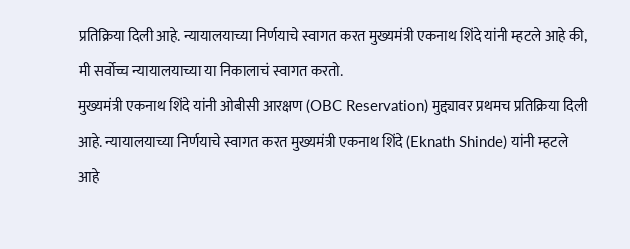प्रतिक्रिया दिली आहे. न्यायालयाच्या निर्णयाचे स्वागत करत मुख्यमंत्री एकनाथ शिंदे यांनी म्हटले आहे की, मी सर्वोच्च न्यायालयाच्या या निकालाचं स्वागत करतो.
मुख्यमंत्री एकनाथ शिंदे यांनी ओबीसी आरक्षण (OBC Reservation) मुद्द्यावर प्रथमच प्रतिक्रिया दिली आहे. न्यायालयाच्या निर्णयाचे स्वागत करत मुख्यमंत्री एकनाथ शिंदे (Eknath Shinde) यांनी म्हटले आहे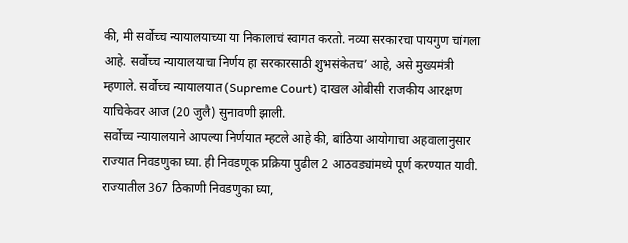की, मी सर्वोच्च न्यायालयाच्या या निकालाचं स्वागत करतो. नव्या सरकारचा पायगुण चांगला आहे. सर्वोच्च न्यायालयाचा निर्णय हा सरकारसाठी शुभसंकेतच’ आहे, असे मुख्यमंत्री म्हणाले. सर्वोच्च न्यायालयात (Supreme Court) दाखल ओबीसी राजकीय आरक्षण याचिकेवर आज (20 जुलै) सुनावणी झाली.
सर्वोच्च न्यायालयाने आपल्या निर्णयात म्हटले आहे की, बांठिया आयोगाचा अहवालानुसार राज्यात निवडणुका घ्या. ही निवडणूक प्रक्रिया पुढील 2 आठवड्यांमध्ये पूर्ण करण्यात यावी. राज्यातील 367 ठिकाणी निवडणुका घ्या,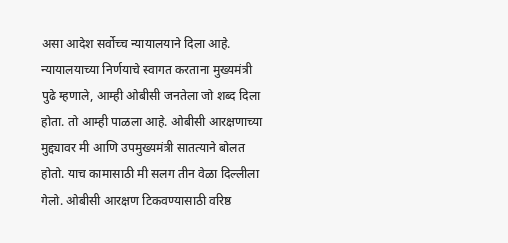असा आदेश सर्वोच्च न्यायालयाने दिला आहे. न्यायालयाच्या निर्णयाचे स्वागत करताना मुख्यमंत्री पुढे म्हणाले, आम्ही ओबीसी जनतेला जो शब्द दिला होता. तो आम्ही पाळला आहे. ओबीसी आरक्षणाच्या मुद्द्यावर मी आणि उपमुख्यमंत्री सातत्याने बोलत होतो. याच कामासाठी मी सलग तीन वेळा दिल्लीला गेलो. ओबीसी आरक्षण टिकवण्यासाठी वरिष्ठ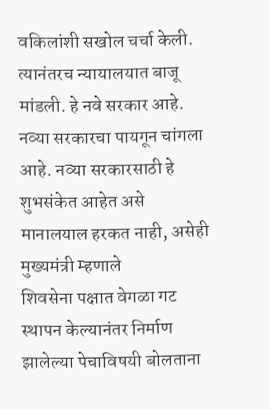वकिलांशी सखोल चर्चा केली. त्यानंतरच न्यायालयात बाजू मांडली. हे नवे सरकार आहे. नव्या सरकारचा पायगून चांगला आहे. नव्या सरकारसाठी हे शुभसंकेत आहेत असे मानालयाल हरकत नाही, असेही मुख्यमंत्री म्हणाले
शिवसेना पक्षात वेगळा गट स्थापन केल्यानंतर निर्माण झालेल्या पेचाविषयी बोलताना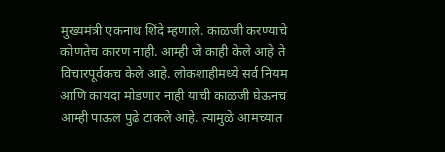मुख्यमंत्री एकनाथ शिंदे म्हणाले. काळजी करण्याचे कोणतेच कारण नाही. आम्ही जे काही केले आहे ते विचारपूर्वकच केले आहे. लोकशाहीमध्ये सर्व नियम आणि कायदा मोडणार नाही याची काळजी घेऊनच आम्ही पाऊल पुढे टाकले आहे. त्यामुळे आमच्यात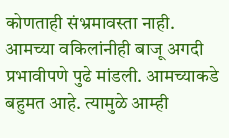कोणताही संभ्रमावस्ता नाही. आमच्या वकिलांनीही बाजू अगदी प्रभावीपणे पुढे मांडली. आमच्याकडे बहुमत आहे. त्यामुळे आम्ही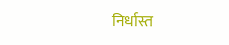निर्धास्त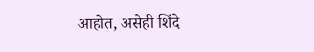आहोत, असेही शिंदे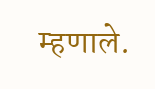म्हणाले.